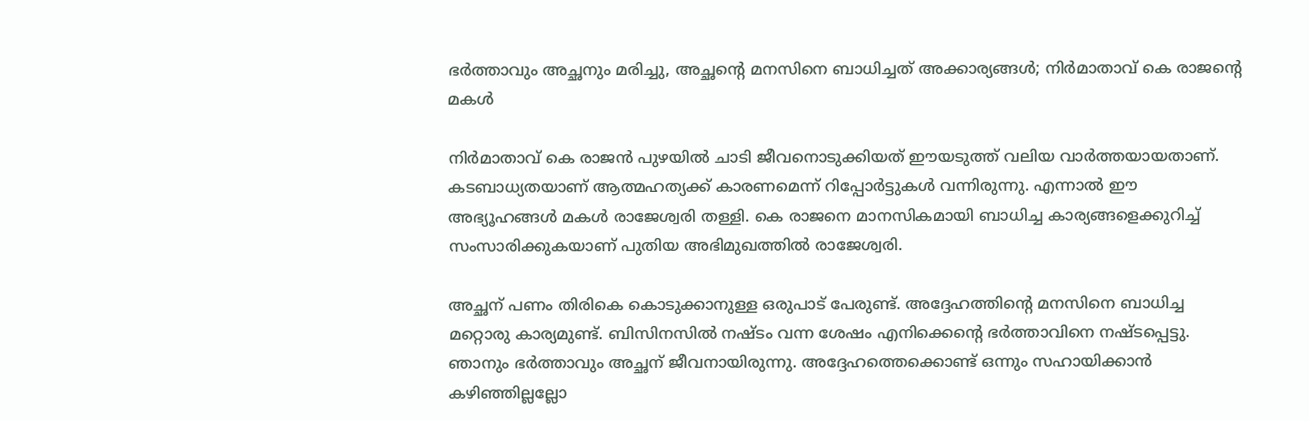ഭർത്താവും അച്ഛനും മരിച്ചു, അച്ഛന്റെ മനസിനെ ബാധിച്ചത് അക്കാര്യങ്ങൾ; നിർമാതാവ് കെ രാജന്റെ മകൾ

നിർമാതാവ് കെ രാജൻ പുഴയിൽ ചാടി ജീവനൊടുക്കിയത് ഈയടുത്ത് വലിയ വാർത്തയായതാണ്. കടബാധ്യതയാണ് ആത്മഹത്യക്ക് കാരണമെന്ന് റിപ്പോർട്ടുകൾ വന്നിരുന്നു. എന്നാൽ ഈ അഭ്യൂഹങ്ങൾ മകൾ രാജേശ്വരി തള്ളി. കെ രാജനെ മാനസികമായി ബാധിച്ച കാര്യങ്ങളെക്കുറിച്ച് സംസാരിക്കുകയാണ് പുതിയ അഭിമുഖത്തിൽ രാജേശ്വരി.

അച്ഛന് പണം തിരികെ കൊടുക്കാനുള്ള ഒരുപാട് പേരുണ്ട്. അദ്ദേഹത്തിന്റെ മനസിനെ ബാധിച്ച മറ്റൊരു കാര്യമുണ്ട്. ബിസിനസിൽ നഷ്‌ടം വന്ന ശേഷം എനിക്കെന്റെ ഭർത്താവിനെ നഷ്ടപ്പെട്ടു. ഞാനും ഭർത്താവും അച്ഛന് ജീവനായിരുന്നു. അദ്ദേഹത്തെക്കൊണ്ട് ഒന്നും സഹായിക്കാൻ കഴിഞ്ഞില്ലല്ലോ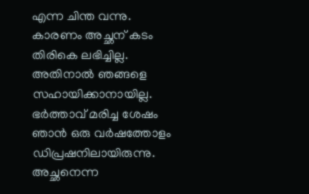എന്ന ചിന്ത വന്നു. കാരണം അച്ഛന് കടം തിരികെ ലഭിച്ചില്ല. അതിനാൽ ഞങ്ങളെ സഹായിക്കാനായില്ല. ഭർത്താവ് മരിച്ച ശേഷം ഞാൻ ഒരു വർഷത്തോളം ഡിപ്രഷനിലായിരുന്നു. അച്ഛനെന്ന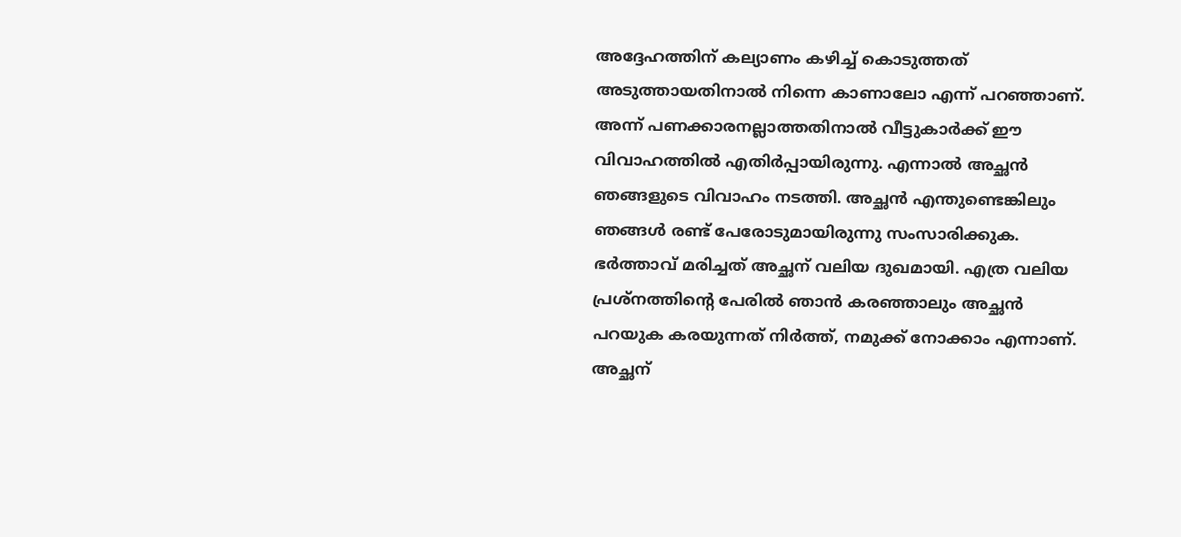അദ്ദേഹത്തിന് കല്യാണം കഴിച്ച് കൊടുത്തത് അടുത്തായതിനാൽ നിന്നെ കാണാലോ എന്ന് പറഞ്ഞാണ്. അന്ന് പണക്കാരനല്ലാത്തതിനാൽ വീട്ടുകാർക്ക് ഈ വിവാഹത്തിൽ എതിർപ്പായിരുന്നു. എന്നാൽ അച്ഛൻ ഞങ്ങളുടെ വിവാഹം നടത്തി. അച്ഛൻ എന്തുണ്ടെങ്കിലും ഞങ്ങൾ രണ്ട് പേരോടുമായിരുന്നു സംസാരിക്കുക. ഭർത്താവ് മരിച്ചത് അച്ഛന് വലിയ ദുഖമായി. എത്ര വലിയ പ്രശ്നത്തിന്റെ പേരിൽ ഞാൻ കരഞ്ഞാലും അച്ഛൻ പറയുക കരയുന്നത് നിർത്ത്, നമുക്ക് നോക്കാം എന്നാണ്. അച്ഛന്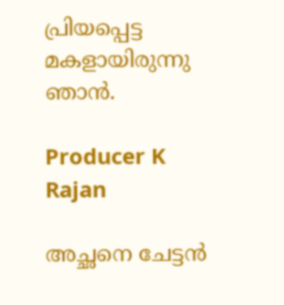പ്രിയപ്പെട്ട മകളായിരുന്നു ഞാൻ.

Producer K Rajan

അച്ഛനെ ചേട്ടൻ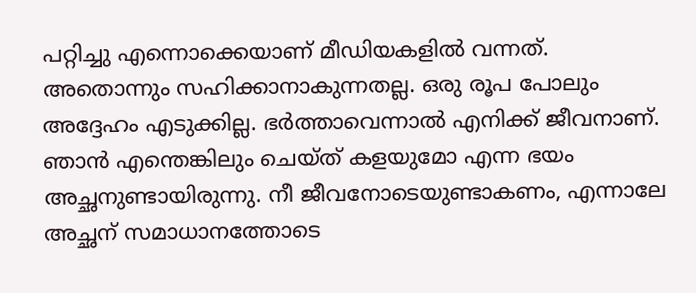പറ്റിച്ചു എന്നൊക്കെയാണ് മീഡിയകളിൽ വന്നത്. അതൊന്നും സഹിക്കാനാകുന്നതല്ല. ഒരു രൂപ പോലും അദ്ദേഹം എടുക്കില്ല. ഭർത്താവെന്നാൽ എനിക്ക് ജീവനാണ്. ഞാൻ എന്തെങ്കിലും ചെയ്ത് കളയുമോ എന്ന ഭയം അച്ഛനുണ്ടായിരുന്നു. നീ ജീവനോടെയുണ്ടാകണം, എന്നാലേ അച്ഛന് സമാധാനത്തോടെ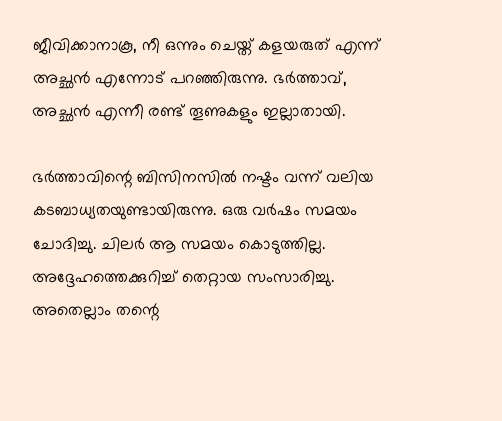ജീവിക്കാനാകൂ, നീ ഒന്നും ചെയ്ത് കളയരുത് എന്ന് അച്ഛൻ എന്നോട് പറഞ്ഞിരുന്നു. ഭർത്താവ്, അച്ഛൻ എന്നീ രണ്ട് തൂണുകളും ഇല്ലാതായി.

ഭർത്താവിന്റെ ബിസിനസിൽ നഷ്ടം വന്ന് വലിയ കടബാധ്യതയുണ്ടായിരുന്നു. ഒരു വർഷം സമയം ചോദിച്ചു. ചിലർ ആ സമയം കൊടുത്തില്ല. അദ്ദേഹത്തെക്കുറിച്ച് തെറ്റായ സംസാരിച്ചു. അതെല്ലാം തന്റെ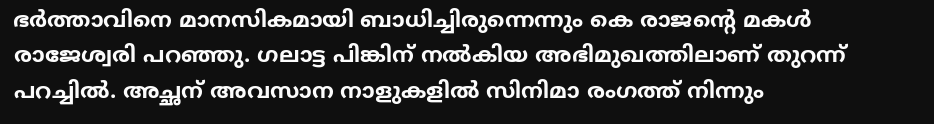ഭർത്താവിനെ മാനസികമായി ബാധിച്ചിരുന്നെന്നും കെ രാജന്റെ മകൾ രാജേശ്വരി പറഞ്ഞു. ഗലാട്ട പിങ്കിന് നൽകിയ അഭിമുഖത്തിലാണ് തുറന്ന് പറച്ചിൽ. അച്ഛന് അവസാന നാളുകളിൽ സിനിമാ രംഗത്ത് നിന്നും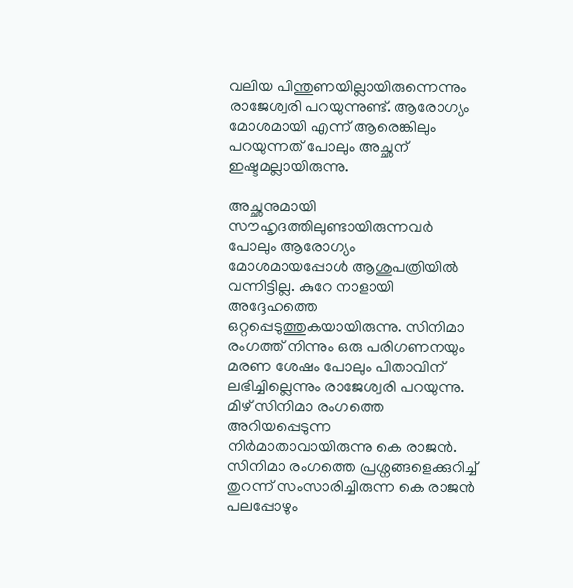വലിയ പിന്തുണയില്ലായിരുന്നെന്നും രാജേശ്വരി പറയുന്നുണ്ട്. ആരോഗ്യം മോശമായി എന്ന് ആരെങ്കിലും പറയുന്നത് പോലും അച്ഛന് ഇഷ്ടമല്ലായിരുന്നു.

അച്ഛനുമായി സൗഹൃദത്തിലുണ്ടായിരുന്നവർ പോലും ആരോഗ്യം മോശമായപ്പോൾ ആശുപത്രിയിൽ വന്നിട്ടില്ല. കുറേ നാളായി അദ്ദേഹത്തെ ഒറ്റപ്പെടുത്തുകയായിരുന്നു. സിനിമാ രംഗത്ത് നിന്നും ഒരു പരിഗണനയും മരണ ശേഷം പോലും പിതാവിന് ലഭിച്ചില്ലെന്നും രാജേശ്വരി പറയുന്നു. മിഴ് സിനിമാ രംഗത്തെ അറിയപ്പെടുന്ന നിർമാതാവായിരുന്നു കെ രാജൻ. സിനിമാ രംഗത്തെ പ്രശ്നങ്ങളെക്കുറിച്ച് തുറന്ന് സംസാരിച്ചിരുന്ന കെ രാജൻ പലപ്പോഴും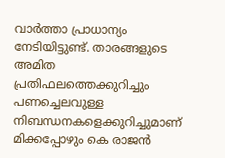വാർത്താ പ്രാധാന്യം നേടിയിട്ടുണ്ട്. താരങ്ങളുടെ അമിത പ്രതിഫലത്തെക്കുറിച്ചും പണച്ചെലവുള്ള നിബന്ധനകളെക്കുറിച്ചുമാണ് മിക്കപ്പോഴും കെ രാജൻ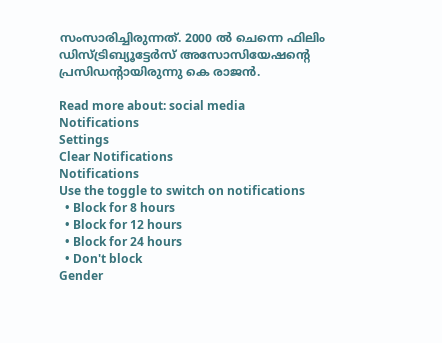സംസാരിച്ചിരുന്നത്. 2000 ൽ ചെന്നെ ഫിലിം ഡിസ്ട്രിബ്യൂട്ടേർസ് അസോസിയേഷന്റെ പ്രസിഡന്റായിരുന്നു കെ രാജൻ.

Read more about: social media
Notifications
Settings
Clear Notifications
Notifications
Use the toggle to switch on notifications
  • Block for 8 hours
  • Block for 12 hours
  • Block for 24 hours
  • Don't block
Gender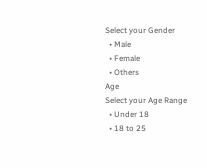Select your Gender
  • Male
  • Female
  • Others
Age
Select your Age Range
  • Under 18
  • 18 to 25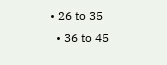• 26 to 35
  • 36 to 45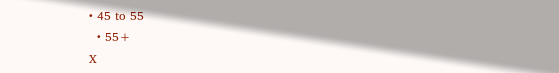• 45 to 55
  • 55+
X